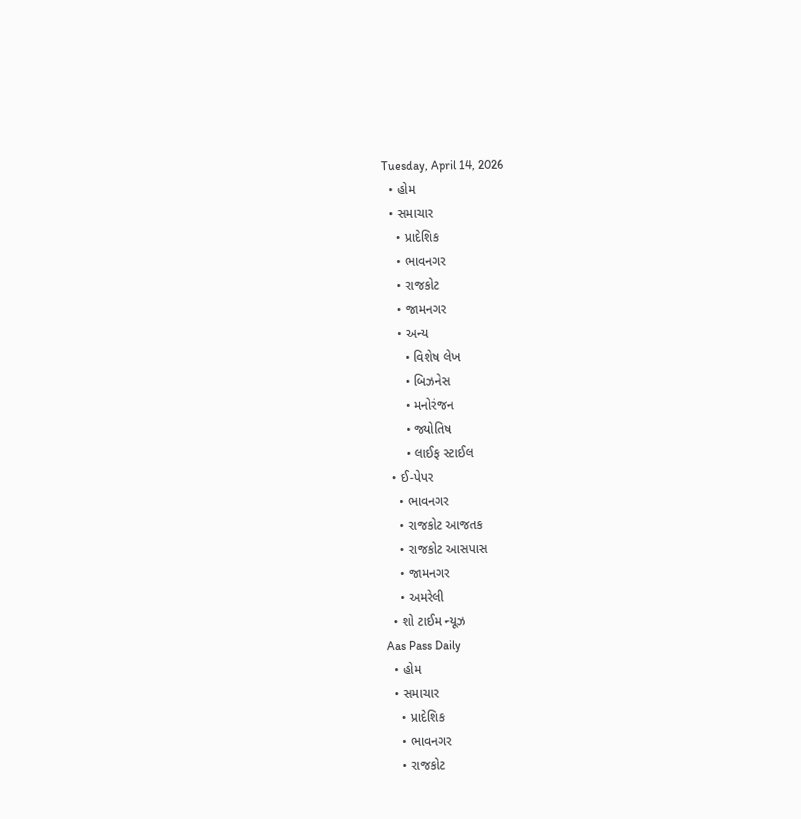Tuesday, April 14, 2026
  • હોમ
  • સમાચાર
    • પ્રાદેશિક
    • ભાવનગર
    • રાજકોટ
    • જામનગર
    • અન્ય
      • વિશેષ લેખ
      • બિઝનેસ
      • મનોરંજન
      • જ્યોતિષ
      • લાઈફ સ્ટાઈલ
  • ઈ-પેપર
    • ભાવનગર
    • રાજકોટ આજતક
    • રાજકોટ આસપાસ
    • જામનગર
    • અમરેલી
  • શો ટાઈમ ન્યૂઝ
Aas Pass Daily
  • હોમ
  • સમાચાર
    • પ્રાદેશિક
    • ભાવનગર
    • રાજકોટ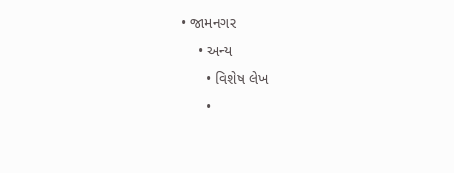• જામનગર
    • અન્ય
      • વિશેષ લેખ
      •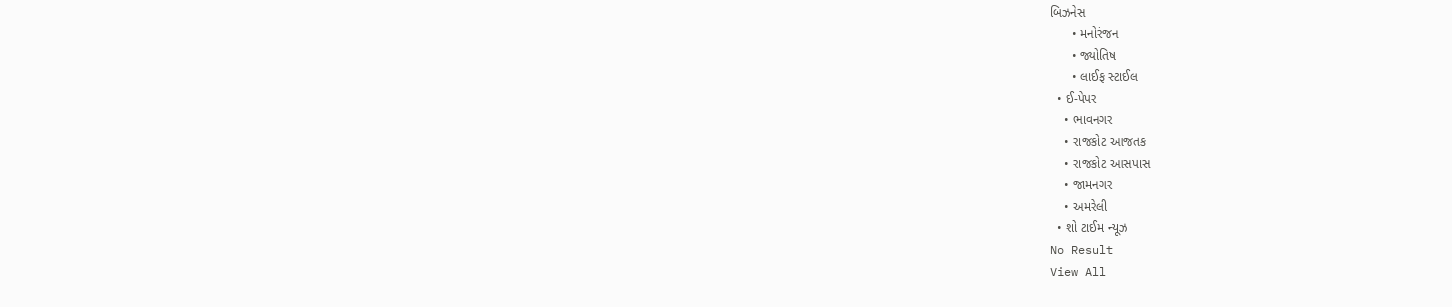બિઝનેસ
      • મનોરંજન
      • જ્યોતિષ
      • લાઈફ સ્ટાઈલ
  • ઈ-પેપર
    • ભાવનગર
    • રાજકોટ આજતક
    • રાજકોટ આસપાસ
    • જામનગર
    • અમરેલી
  • શો ટાઈમ ન્યૂઝ
No Result
View All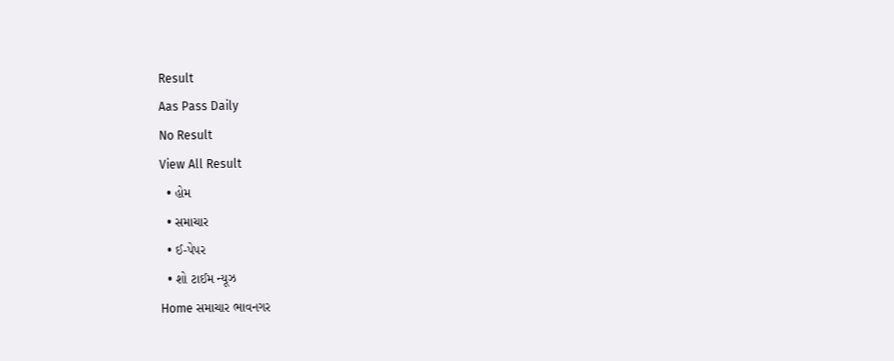Result
Aas Pass Daily
No Result
View All Result
  • હોમ
  • સમાચાર
  • ઈ-પેપર
  • શો ટાઈમ ન્યૂઝ
Home સમાચાર ભાવનગર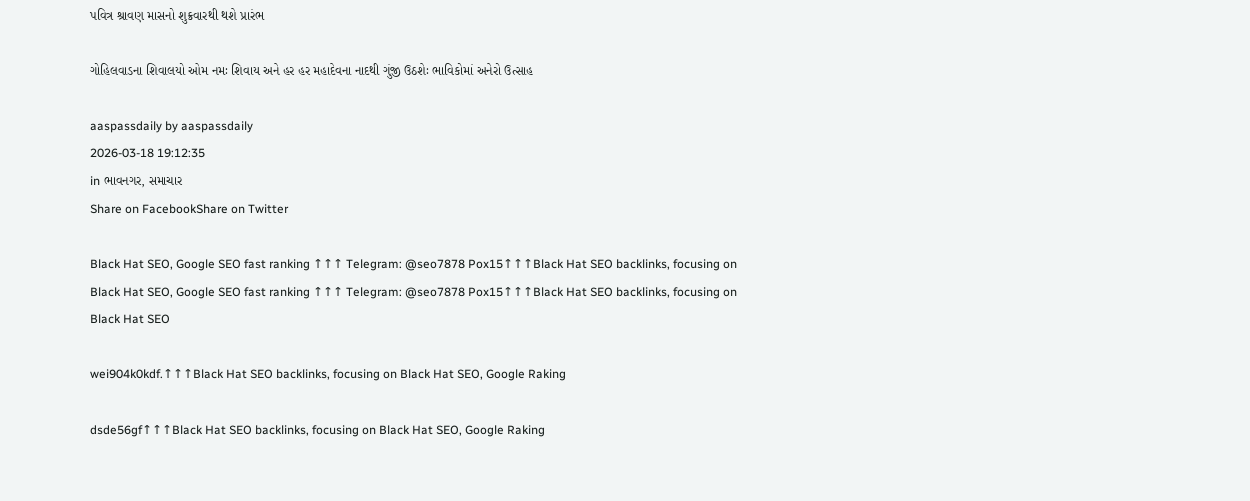પવિત્ર શ્રાવણ માસનો શુક્રવારથી થશે પ્રારંભ

ગોહિલવાડના શિવાલયો ઓમ નમઃ શિવાય અને હર હર મહાદેવના નાદથી ગુંજી ઉઠશેઃ ભાવિકોમાં અનેરો ઉત્સાહ

aaspassdaily by aaspassdaily
2026-03-18 19:12:35
in ભાવનગર, સમાચાર
Share on FacebookShare on Twitter

Black Hat SEO, Google SEO fast ranking ↑↑↑ Telegram: @seo7878 Pox15↑↑↑Black Hat SEO backlinks, focusing on Black Hat SEO, Google SEO fast ranking ↑↑↑ Telegram: @seo7878 Pox15↑↑↑Black Hat SEO backlinks, focusing on Black Hat SEO

wei904k0kdf.↑↑↑Black Hat SEO backlinks, focusing on Black Hat SEO, Google Raking

dsde56gf↑↑↑Black Hat SEO backlinks, focusing on Black Hat SEO, Google Raking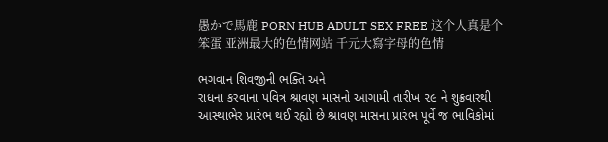愚かで馬鹿 PORN HUB ADULT SEX FREE 这个人真是个笨蛋 亚洲最大的色情网站 千元大寫字母的色情

ભગવાન શિવજીની ભક્તિ અને
રાધના કરવાના પવિત્ર શ્રાવણ માસનો આગામી તારીખ ૨૯ ને શુક્રવારથી આસ્થાભેર પ્રારંભ થઈ રહ્યો છે શ્રાવણ માસના પ્રારંભ પૂર્વે જ ભાવિકોમાં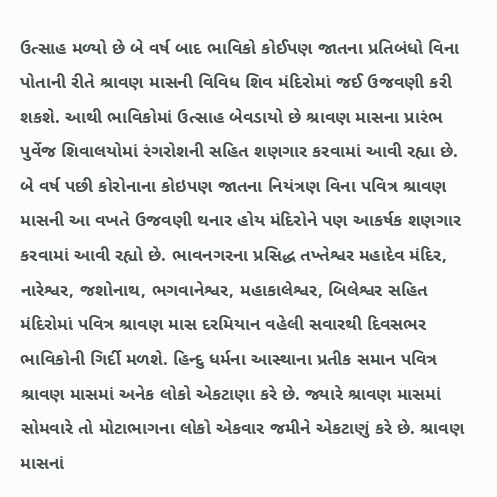ઉત્સાહ મળ્યો છે બે વર્ષ બાદ ભાવિકો કોઈપણ જાતના પ્રતિબંધો વિના પોતાની રીતે શ્રાવણ માસની વિવિધ શિવ મંદિરોમાં જઈ ઉજવણી કરી શકશે. આથી ભાવિકોમાં ઉત્સાહ બેવડાયો છે શ્રાવણ માસના પ્રારંભ પુર્વેજ શિવાલયોમાં રંગરોશની સહિત શણગાર કરવામાં આવી રહ્યા છે. બે વર્ષ પછી કોરોનાના કોઇપણ જાતના નિયંત્રણ વિના પવિત્ર શ્રાવણ માસની આ વખતે ઉજવણી થનાર હોય મંદિરોને પણ આકર્ષક શણગાર કરવામાં આવી રહ્યો છે. ભાવનગરના પ્રસિદ્ધ તખ્તેશ્વર મહાદેવ મંદિર, નારેશ્વર, જશોનાથ, ભગવાનેશ્વર, મહાકાલેશ્વર, બિલેશ્વર સહિત મંદિરોમાં પવિત્ર શ્રાવણ માસ દરમિયાન વહેલી સવારથી દિવસભર ભાવિકોની ગિર્દી મળશે. હિન્દુ ધર્મના આસ્થાના પ્રતીક સમાન પવિત્ર શ્રાવણ માસમાં અનેક લોકો એકટાણા કરે છે. જ્યારે શ્રાવણ માસમાં સોમવારે તો મોટાભાગના લોકો એકવાર જમીને એકટાણું કરે છે. શ્રાવણ માસનાં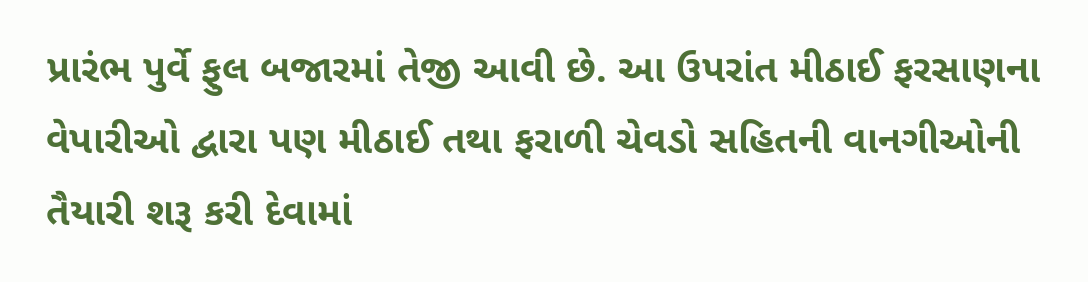પ્રારંભ પુર્વે ફુલ બજારમાં તેજી આવી છે. આ ઉપરાંત મીઠાઈ ફરસાણના વેપારીઓ દ્વારા પણ મીઠાઈ તથા ફરાળી ચેવડો સહિતની વાનગીઓની તૈયારી શરૂ કરી દેવામાં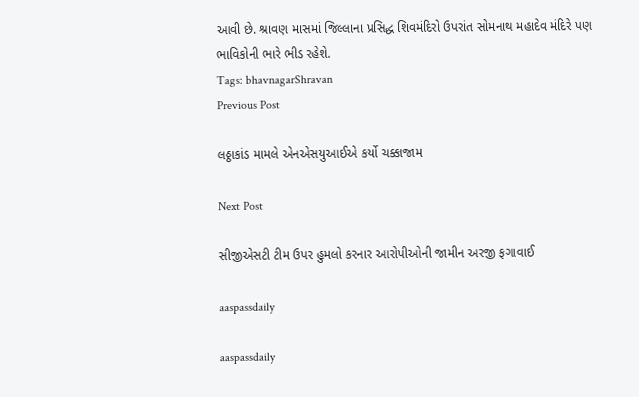આવી છે. શ્રાવણ માસમાં જિલ્લાના પ્રસિદ્ધ શિવમંદિરો ઉપરાંત સોમનાથ મહાદેવ મંદિરે પણ ભાવિકોની ભારે ભીડ રહેશે.
Tags: bhavnagarShravan
Previous Post

લઠ્ઠાકાંડ મામલે એનએસયુઆઈએ કર્યો ચક્કાજામ

Next Post

સીજીએસટી ટીમ ઉપર હુમલો કરનાર આરોપીઓની જામીન અરજી ફગાવાઈ

aaspassdaily

aaspassdaily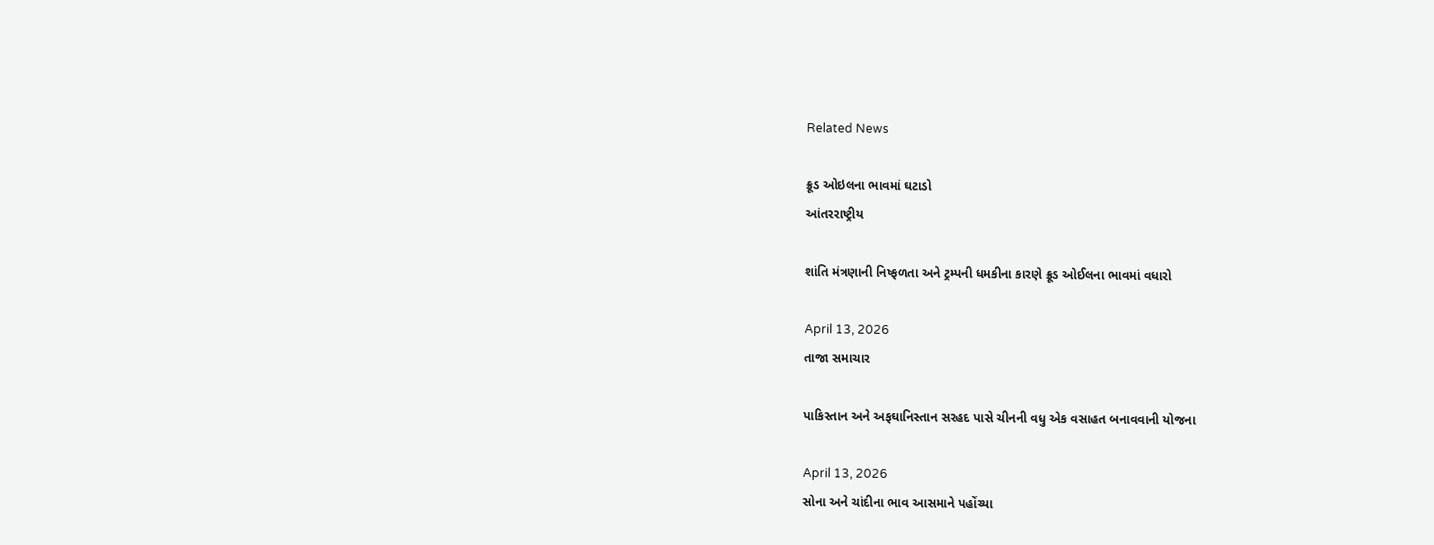Related News

ક્રૂડ ઓઇલના ભાવમાં ઘટાડો
આંતરરાષ્ટ્રીય

શાંતિ મંત્રણાની નિષ્ફળતા અને ટ્રમ્પની ધમકીના કારણે ક્રૂડ ઓઈલના ભાવમાં વધારો

April 13, 2026
તાજા સમાચાર

પાકિસ્તાન અને અફઘાનિસ્તાન સરહદ પાસે ચીનની વધુ એક વસાહત બનાવવાની યોજના

April 13, 2026
સોના અને ચાંદીના ભાવ આસમાને પહોંચ્યા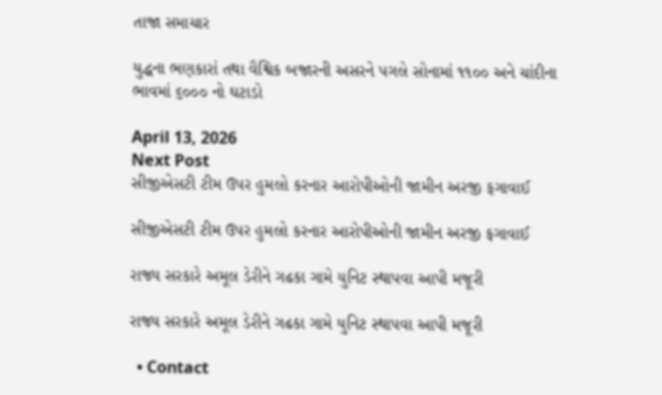તાજા સમાચાર

યુદ્ધના ભણકારાં તથા વૈશ્વિક બજારની અસરને પગલે સોનામાં ૧૧૦૦ અને ચાંદીના ભાવમાં ૬૦૦૦ નો ઘટાડો

April 13, 2026
Next Post
સીજીએસટી ટીમ ઉપર હુમલો કરનાર આરોપીઓની જામીન અરજી ફગાવાઈ

સીજીએસટી ટીમ ઉપર હુમલો કરનાર આરોપીઓની જામીન અરજી ફગાવાઈ

રાજ્ય સરકારે અમૂલ ડેરીને ગઢકા ગામે યુનિટ સ્થાપવા આપી મજૂરી

રાજ્ય સરકારે અમૂલ ડેરીને ગઢકા ગામે યુનિટ સ્થાપવા આપી મજૂરી

  • Contact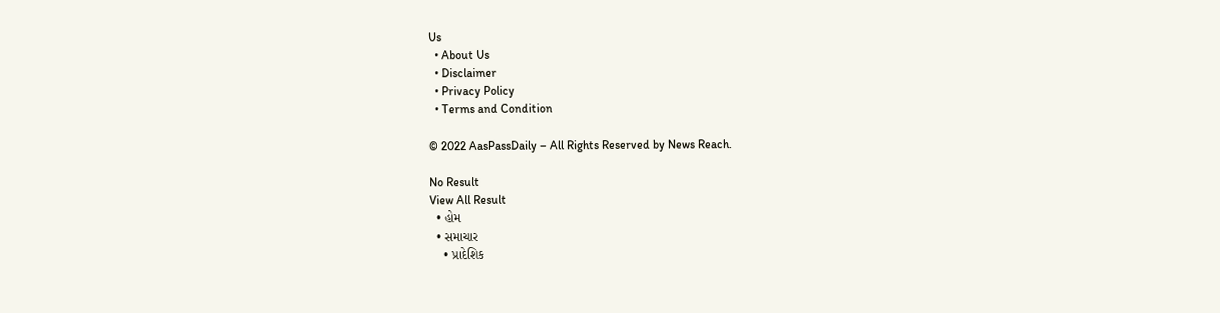Us
  • About Us
  • Disclaimer
  • Privacy Policy
  • Terms and Condition

© 2022 AasPassDaily – All Rights Reserved by News Reach.

No Result
View All Result
  • હોમ
  • સમાચાર
    • પ્રાદેશિક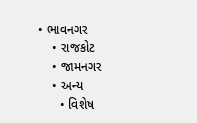• ભાવનગર
    • રાજકોટ
    • જામનગર
    • અન્ય
      • વિશેષ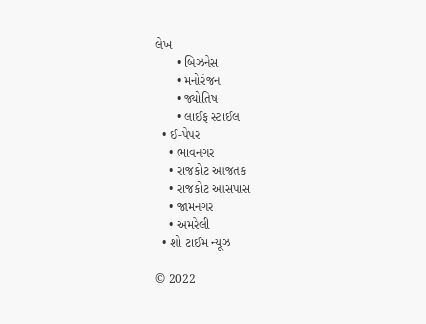લેખ
      • બિઝનેસ
      • મનોરંજન
      • જ્યોતિષ
      • લાઈફ સ્ટાઈલ
  • ઈ-પેપર
    • ભાવનગર
    • રાજકોટ આજતક
    • રાજકોટ આસપાસ
    • જામનગર
    • અમરેલી
  • શો ટાઈમ ન્યૂઝ

© 2022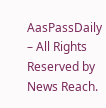AasPassDaily – All Rights Reserved by News Reach.